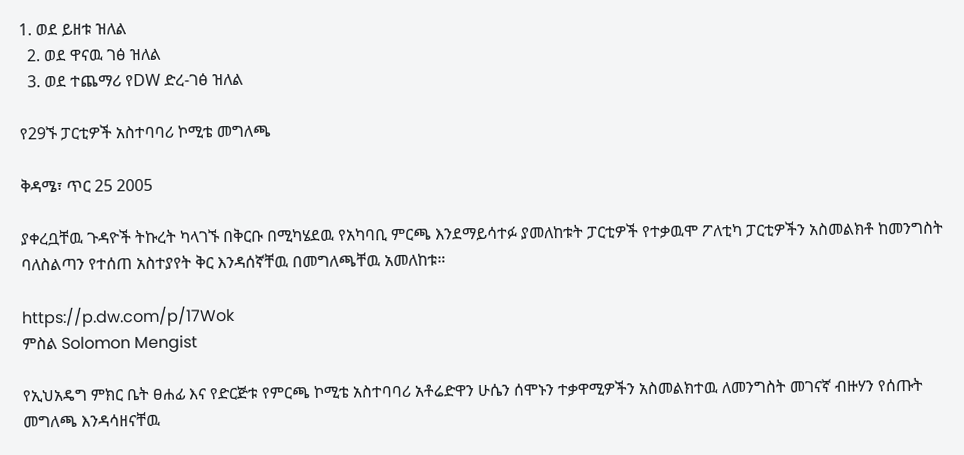1. ወደ ይዘቱ ዝለል
  2. ወደ ዋናዉ ገፅ ዝለል
  3. ወደ ተጨማሪ የDW ድረ-ገፅ ዝለል

የ29ኙ ፓርቲዎች አስተባባሪ ኮሚቴ መግለጫ

ቅዳሜ፣ ጥር 25 2005

ያቀረቧቸዉ ጉዳዮች ትኩረት ካላገኙ በቅርቡ በሚካሄደዉ የአካባቢ ምርጫ እንደማይሳተፉ ያመለከቱት ፓርቲዎች የተቃዉሞ ፖለቲካ ፓርቲዎችን አስመልክቶ ከመንግስት ባለስልጣን የተሰጠ አስተያየት ቅር እንዳሰኛቸዉ በመግለጫቸዉ አመለከቱ።

https://p.dw.com/p/17Wok
ምስል Solomon Mengist

የኢህአዴግ ምክር ቤት ፀሐፊ እና የድርጅቱ የምርጫ ኮሚቴ አስተባባሪ አቶሬድዋን ሁሴን ሰሞኑን ተቃዋሚዎችን አስመልክተዉ ለመንግስት መገናኛ ብዙሃን የሰጡት መግለጫ እንዳሳዘናቸዉ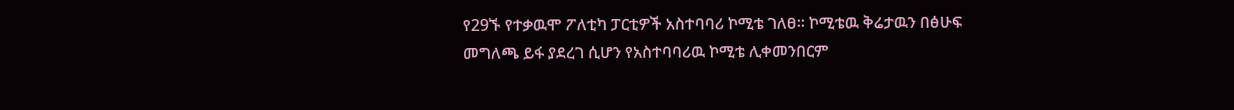የ29ኙ የተቃዉሞ ፖለቲካ ፓርቲዎች አስተባባሪ ኮሚቴ ገለፀ። ኮሚቴዉ ቅሬታዉን በፅሁፍ መግለጫ ይፋ ያደረገ ሲሆን የአስተባባሪዉ ኮሚቴ ሊቀመንበርም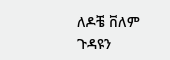ለዶቼ ቨለም ጉዳዩን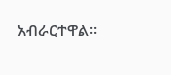አብራርተዋል።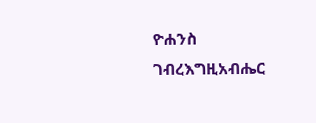ዮሐንስ ገብረእግዚአብሔር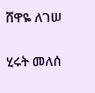ሸዋዬ ለገሠ

ሂሩት መለሰ